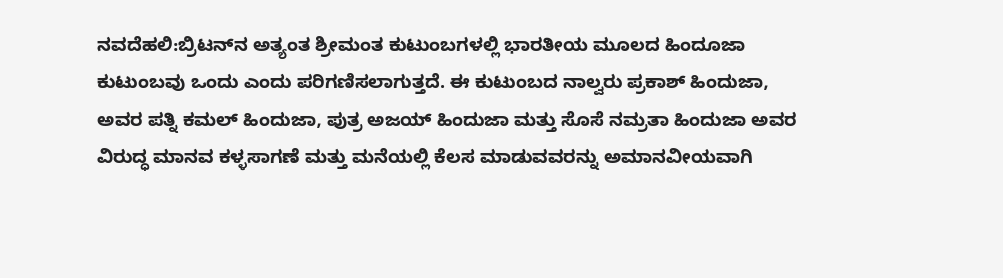ನವದೆಹಲಿ:ಬ್ರಿಟನ್‌ನ ಅತ್ಯಂತ ಶ್ರೀಮಂತ ಕುಟುಂಬಗಳಲ್ಲಿ ಭಾರತೀಯ ಮೂಲದ ಹಿಂದೂಜಾ ಕುಟುಂಬವು ಒಂದು ಎಂದು ಪರಿಗಣಿಸಲಾಗುತ್ತದೆ. ಈ ಕುಟುಂಬದ ನಾಲ್ವರು ಪ್ರಕಾಶ್ ಹಿಂದುಜಾ, ಅವರ ಪತ್ನಿ ಕಮಲ್ ಹಿಂದುಜಾ, ಪುತ್ರ ಅಜಯ್ ಹಿಂದುಜಾ ಮತ್ತು ಸೊಸೆ ನಮ್ರತಾ ಹಿಂದುಜಾ ಅವರ ವಿರುದ್ಧ ಮಾನವ ಕಳ್ಳಸಾಗಣೆ ಮತ್ತು ಮನೆಯಲ್ಲಿ ಕೆಲಸ ಮಾಡುವವರನ್ನು ಅಮಾನವೀಯವಾಗಿ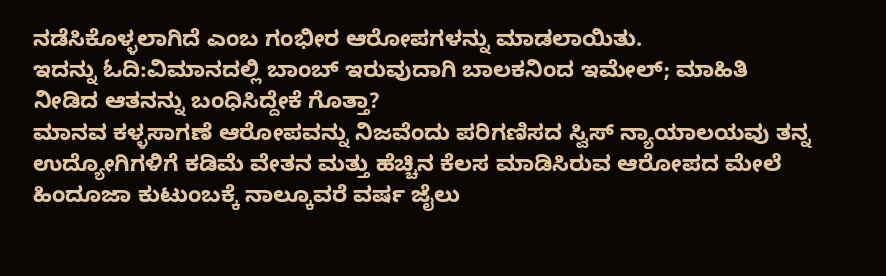ನಡೆಸಿಕೊಳ್ಳಲಾಗಿದೆ ಎಂಬ ಗಂಭೀರ ಆರೋಪಗಳನ್ನು ಮಾಡಲಾಯಿತು.
ಇದನ್ನು ಓದಿ:ವಿಮಾನದಲ್ಲಿ ಬಾಂಬ್ ಇರುವುದಾಗಿ ಬಾಲಕನಿಂದ ಇಮೇಲ್; ಮಾಹಿತಿ ನೀಡಿದ ಆತನನ್ನು ಬಂಧಿಸಿದ್ದೇಕೆ ಗೊತ್ತಾ?
ಮಾನವ ಕಳ್ಳಸಾಗಣೆ ಆರೋಪವನ್ನು ನಿಜವೆಂದು ಪರಿಗಣಿಸದ ಸ್ವಿಸ್ ನ್ಯಾಯಾಲಯವು ತನ್ನ ಉದ್ಯೋಗಿಗಳಿಗೆ ಕಡಿಮೆ ವೇತನ ಮತ್ತು ಹೆಚ್ಚಿನ ಕೆಲಸ ಮಾಡಿಸಿರುವ ಆರೋಪದ ಮೇಲೆ ಹಿಂದೂಜಾ ಕುಟುಂಬಕ್ಕೆ ನಾಲ್ಕೂವರೆ ವರ್ಷ ಜೈಲು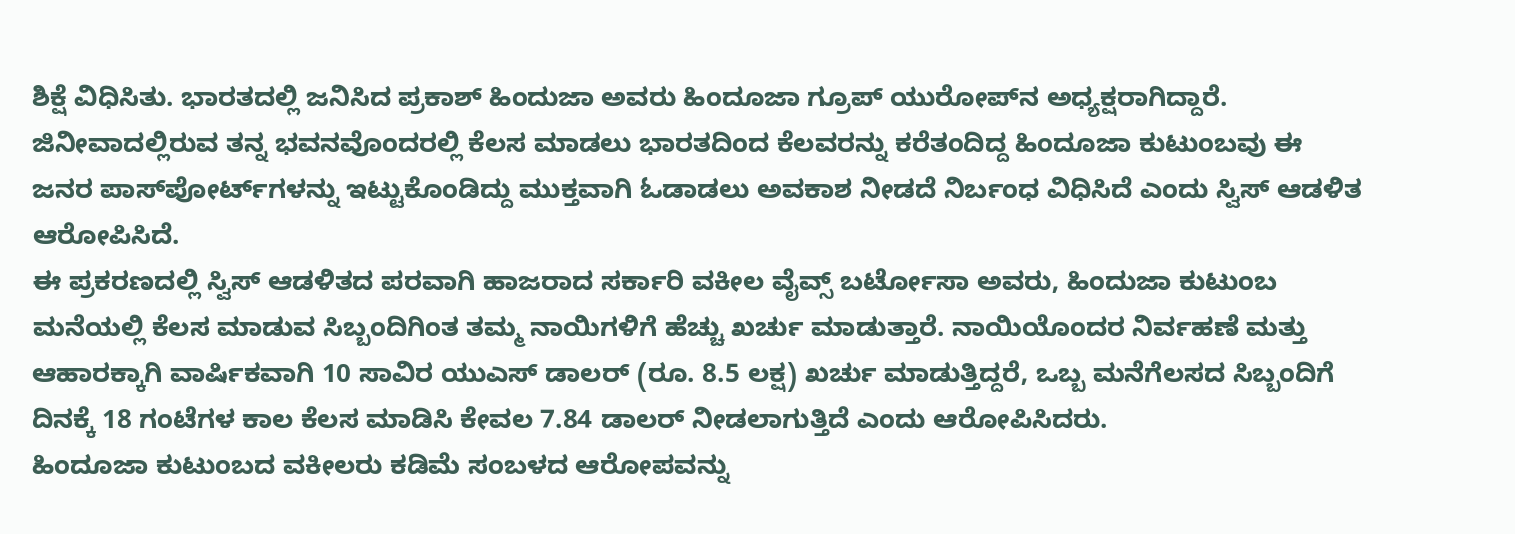ಶಿಕ್ಷೆ ವಿಧಿಸಿತು. ಭಾರತದಲ್ಲಿ ಜನಿಸಿದ ಪ್ರಕಾಶ್ ಹಿಂದುಜಾ ಅವರು ಹಿಂದೂಜಾ ಗ್ರೂಪ್ ಯುರೋಪ್‌ನ ಅಧ್ಯಕ್ಷರಾಗಿದ್ದಾರೆ. ಜಿನೀವಾದಲ್ಲಿರುವ ತನ್ನ ಭವನವೊಂದರಲ್ಲಿ ಕೆಲಸ ಮಾಡಲು ಭಾರತದಿಂದ ಕೆಲವರನ್ನು ಕರೆತಂದಿದ್ದ ಹಿಂದೂಜಾ ಕುಟುಂಬವು ಈ ಜನರ ಪಾಸ್‌ಪೋರ್ಟ್‌ಗಳನ್ನು ಇಟ್ಟುಕೊಂಡಿದ್ದು ಮುಕ್ತವಾಗಿ ಓಡಾಡಲು ಅವಕಾಶ ನೀಡದೆ ನಿರ್ಬಂಧ ವಿಧಿಸಿದೆ ಎಂದು ಸ್ವಿಸ್ ಆಡಳಿತ ಆರೋಪಿಸಿದೆ.
ಈ ಪ್ರಕರಣದಲ್ಲಿ ಸ್ವಿಸ್ ಆಡಳಿತದ ಪರವಾಗಿ ಹಾಜರಾದ ಸರ್ಕಾರಿ ವಕೀಲ ವೈವ್ಸ್ ಬರ್ಟೋಸಾ ಅವರು, ಹಿಂದುಜಾ ಕುಟುಂಬ ಮನೆಯಲ್ಲಿ ಕೆಲಸ ಮಾಡುವ ಸಿಬ್ಬಂದಿಗಿಂತ ತಮ್ಮ ನಾಯಿಗಳಿಗೆ ಹೆಚ್ಚು ಖರ್ಚು ಮಾಡುತ್ತಾರೆ. ನಾಯಿಯೊಂದರ ನಿರ್ವಹಣೆ ಮತ್ತು ಆಹಾರಕ್ಕಾಗಿ ವಾರ್ಷಿಕವಾಗಿ 10 ಸಾವಿರ ಯುಎಸ್ ಡಾಲರ್ (ರೂ. 8.5 ಲಕ್ಷ) ಖರ್ಚು ಮಾಡುತ್ತಿದ್ದರೆ, ಒಬ್ಬ ಮನೆಗೆಲಸದ ಸಿಬ್ಬಂದಿಗೆ ದಿನಕ್ಕೆ 18 ಗಂಟೆಗಳ ಕಾಲ ಕೆಲಸ ಮಾಡಿಸಿ ಕೇವಲ 7.84 ಡಾಲರ್‌ ನೀಡಲಾಗುತ್ತಿದೆ ಎಂದು ಆರೋಪಿಸಿದರು.
ಹಿಂದೂಜಾ ಕುಟುಂಬದ ವಕೀಲರು ಕಡಿಮೆ ಸಂಬಳದ ಆರೋಪವನ್ನು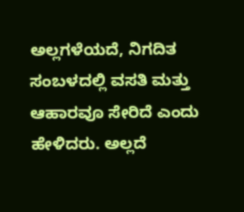ಅಲ್ಲಗಳೆಯದೆ, ನಿಗದಿತ ಸಂಬಳದಲ್ಲಿ ವಸತಿ ಮತ್ತು ಆಹಾರವೂ ಸೇರಿದೆ ಎಂದು ಹೇಳಿದರು. ಅಲ್ಲದೆ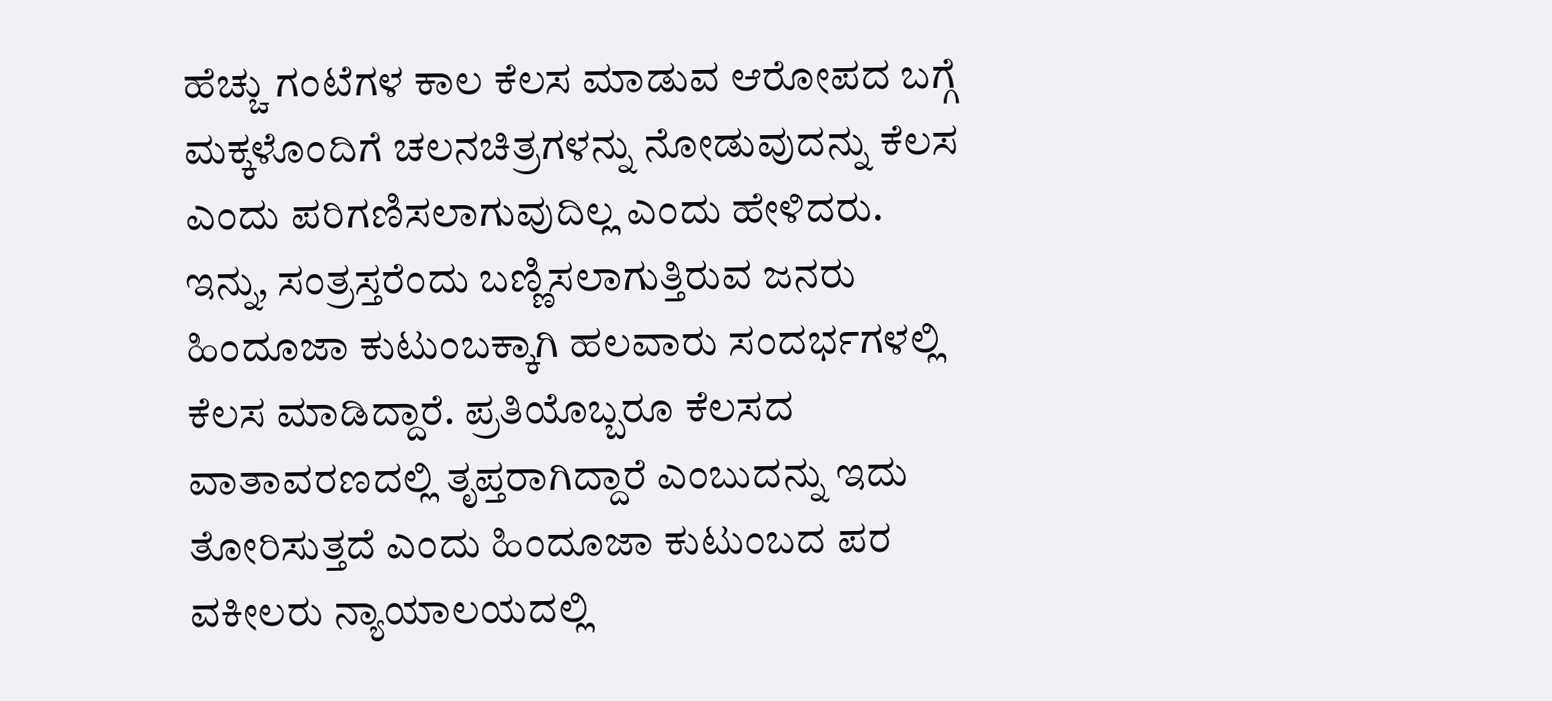ಹೆಚ್ಚು ಗಂಟೆಗಳ ಕಾಲ ಕೆಲಸ ಮಾಡುವ ಆರೋಪದ ಬಗ್ಗೆ ಮಕ್ಕಳೊಂದಿಗೆ ಚಲನಚಿತ್ರಗಳನ್ನು ನೋಡುವುದನ್ನು ಕೆಲಸ ಎಂದು ಪರಿಗಣಿಸಲಾಗುವುದಿಲ್ಲ ಎಂದು ಹೇಳಿದರು.
ಇನ್ನು, ಸಂತ್ರಸ್ತರೆಂದು ಬಣ್ಣಿಸಲಾಗುತ್ತಿರುವ ಜನರು ಹಿಂದೂಜಾ ಕುಟುಂಬಕ್ಕಾಗಿ ಹಲವಾರು ಸಂದರ್ಭಗಳಲ್ಲಿ ಕೆಲಸ ಮಾಡಿದ್ದಾರೆ. ಪ್ರತಿಯೊಬ್ಬರೂ ಕೆಲಸದ ವಾತಾವರಣದಲ್ಲಿ ತೃಪ್ತರಾಗಿದ್ದಾರೆ ಎಂಬುದನ್ನು ಇದು ತೋರಿಸುತ್ತದೆ ಎಂದು ಹಿಂದೂಜಾ ಕುಟುಂಬದ ಪರ ವಕೀಲರು ನ್ಯಾಯಾಲಯದಲ್ಲಿ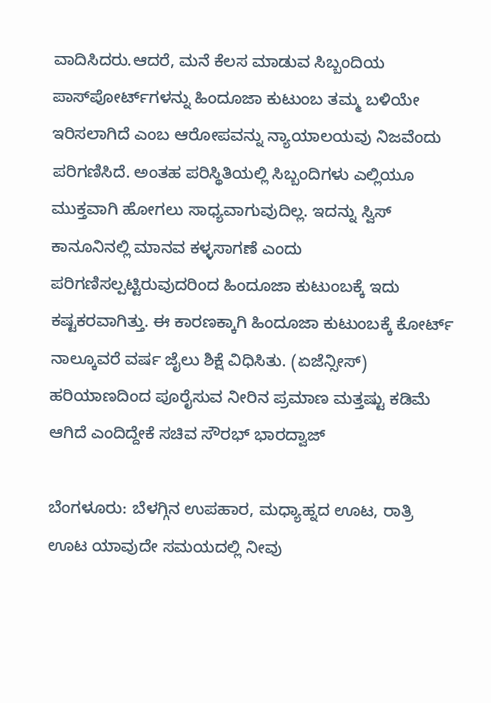ವಾದಿಸಿದರು.ಆದರೆ, ಮನೆ ಕೆಲಸ ಮಾಡುವ ಸಿಬ್ಬಂದಿಯ ಪಾಸ್‌ಪೋರ್ಟ್‌ಗಳನ್ನು ಹಿಂದೂಜಾ ಕುಟುಂಬ ತಮ್ಮ ಬಳಿಯೇ ಇರಿಸಲಾಗಿದೆ ಎಂಬ ಆರೋಪವನ್ನು ನ್ಯಾಯಾಲಯವು ನಿಜವೆಂದು ಪರಿಗಣಿಸಿದೆ. ಅಂತಹ ಪರಿಸ್ಥಿತಿಯಲ್ಲಿ ಸಿಬ್ಬಂದಿಗಳು ಎಲ್ಲಿಯೂ ಮುಕ್ತವಾಗಿ ಹೋಗಲು ಸಾಧ್ಯವಾಗುವುದಿಲ್ಲ. ಇದನ್ನು ಸ್ವಿಸ್ ಕಾನೂನಿನಲ್ಲಿ ಮಾನವ ಕಳ್ಳಸಾಗಣೆ ಎಂದು ಪರಿಗಣಿಸಲ್ಪಟ್ಟಿರುವುದರಿಂದ ಹಿಂದೂಜಾ ಕುಟುಂಬಕ್ಕೆ ಇದು ಕಷ್ಟಕರವಾಗಿತ್ತು. ಈ ಕಾರಣಕ್ಕಾಗಿ ಹಿಂದೂಜಾ ಕುಟುಂಬಕ್ಕೆ ಕೋರ್ಟ್ ನಾಲ್ಕೂವರೆ ವರ್ಷ ಜೈಲು ಶಿಕ್ಷೆ ವಿಧಿಸಿತು. (ಏಜೆನ್ಸೀಸ್)
ಹರಿಯಾಣದಿಂದ ಪೂರೈಸುವ ನೀರಿನ ಪ್ರಮಾಣ ಮತ್ತಷ್ಟು ಕಡಿಮೆ ಆಗಿದೆ ಎಂದಿದ್ದೇಕೆ ಸಚಿವ ಸೌರಭ್ ಭಾರದ್ವಾಜ್

ಬೆಂಗಳೂರು: ಬೆಳಗ್ಗಿನ ಉಪಹಾರ, ಮಧ್ಯಾಹ್ನದ ಊಟ, ರಾತ್ರಿ ಊಟ ಯಾವುದೇ ಸಮಯದಲ್ಲಿ ನೀವು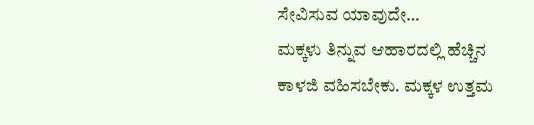ಸೇವಿಸುವ ಯಾವುದೇ…
ಮಕ್ಕಳು ತಿನ್ನುವ ಆಹಾರದಲ್ಲಿ ಹೆಚ್ಚಿನ ಕಾಳಜಿ ವಹಿಸಬೇಕು. ಮಕ್ಕಳ ಉತ್ತಮ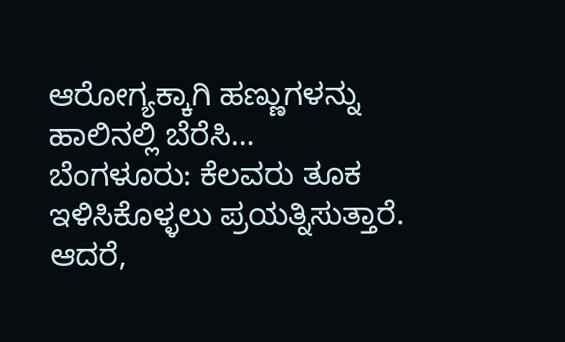ಆರೋಗ್ಯಕ್ಕಾಗಿ ಹಣ್ಣುಗಳನ್ನು ಹಾಲಿನಲ್ಲಿ ಬೆರೆಸಿ…
ಬೆಂಗಳೂರು: ಕೆಲವರು ತೂಕ ಇಳಿಸಿಕೊಳ್ಳಲು ಪ್ರಯತ್ನಿಸುತ್ತಾರೆ. ಆದರೆ,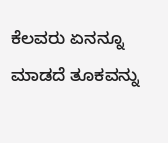ಕೆಲವರು ಏನನ್ನೂ ಮಾಡದೆ ತೂಕವನ್ನು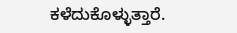ಕಳೆದುಕೊಳ್ಳುತ್ತಾರೆ.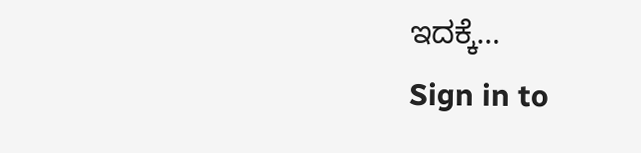ಇದಕ್ಕೆ…
Sign in to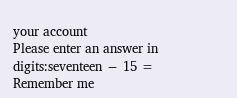your account
Please enter an answer in digits:seventeen − 15 =
Remember me